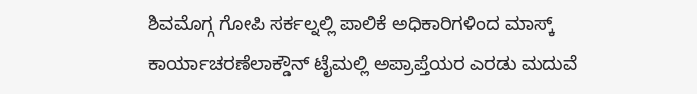ಶಿವಮೊಗ್ಗ ಗೋಪಿ ಸರ್ಕಲ್ನಲ್ಲಿ ಪಾಲಿಕೆ ಅಧಿಕಾರಿಗಳಿಂದ ಮಾಸ್ಕ್ ಕಾರ್ಯಾಚರಣೆಲಾಕ್ಡೌನ್ ಟೈಮಲ್ಲಿ ಅಪ್ರಾಪ್ತೆಯರ ಎರಡು ಮದುವೆ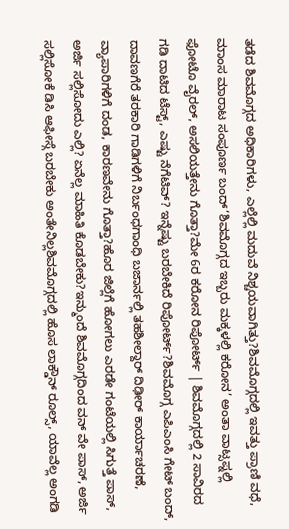ತಡೆದ ಶಿವಮೊಗ್ಗದ ಅಧಿಕಾರಿಗಳು, ಎಲ್ಲೆಲ್ಲಿ ಮದುವೆ ನಿಶ್ಚಯವಾಗಿತ್ತು?ಶಿವಮೊಗ್ಗದಲ್ಲಿ ಇವತ್ತು ಪ್ರಾಣಿ ವಧೆ, ಮಾಂಸ ಮಾರಾಟ ಸಂಪೂರ್ಣ ಬಂದ್‘ಶಿವಮೊಗ್ಗದ ಇಬ್ಬರು ಮಕ್ಕಳಲ್ಲಿ ಕರೋನ’ ಅಂತಾ ವಾಟ್ಸಪ್ನಲ್ಲಿ ಫೋಟೊ ವೈರಲ್, ಅಸಲಿಯತ್ತೇನು ಗೊತ್ತಾ?ಮೇ 6ರ ಕರೋನ ರಿಪೋರ್ಟ್ | ಶಿವಮೊಗ್ಗದಲ್ಲಿ 2 ಸಾವಿರದ ಗಡಿ ದಾಟಿದ ಟೆಸ್ಟ್, ಎಷ್ಟು ನೆಗೆಟಿವ್? ಇನ್ನೆಷ್ಟು ಬರಬೇಕಿದೆ ರಿಪೋರ್ಟ್?ಶಿವಮೊಗ್ಗ ಎಪಿಎಂಸಿ ಗೇಟ್ ಬಂದ್, ದಾವಣಗೆರೆ ತರಕಾರಿ ಗಾಡಿಗಳಿಗೆ ನಿರ್ಬಂಧಗಾಂಧಿ ಬಜಾರ್ನಲ್ಲಿ ತಹಶೀಲ್ದಾರ್ ದಿಢೀರ್ ಕಾರ್ಯಾಚರಣೆ, ವ್ಯಾಪಾರಿಗಳಿಗೆ ದಂಡ, ಕಾರಣವೇನು ಗೊತ್ತಾ?ಹೊರ ಜಿಲ್ಲೆಗೆ ಹೋಗಲು ಎರಡೇ ಗಂಟೆಯಲ್ಲಿ ಸಿಗುತ್ತೆ ಪಾಸ್, ಅರ್ಜಿ ಸಲ್ಲಿಸೋದು ಎಲ್ಲಿ? ಏನೆಲ್ಲ ಮಾಹಿತಿ ಕೊಡಬೇಕು?ಇನ್ಮುಂದೆ ಶಿವಮೊಗ್ಗದಿಂದ ವನ್ ವೇ ಪಾಸ್, ಅರ್ಜಿ ಸಲ್ಲಿಸೋಕೆ ಡಿಸಿ ಆಫೀಸ್ಗೆ ಬರಬೇಕು ಅಂತೇನಿಲ್ಲಶಿವಮೊಗ್ಗದಲ್ಲಿ ಹೊಸ ಲಾಕ್ಡೌನ್ ರೂಲ್ಸ್, ಯಾವೆಲ್ಲ ಅಂಗಡಿ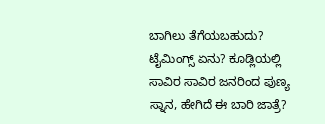ಬಾಗಿಲು ತೆಗೆಯಬಹುದು? ಟೈಮಿಂಗ್ಸ್ ಏನು? ಕೂಡ್ಲಿಯಲ್ಲಿ ಸಾವಿರ ಸಾವಿರ ಜನರಿಂದ ಪುಣ್ಯ ಸ್ನಾನ, ಹೇಗಿದೆ ಈ ಬಾರಿ ಜಾತ್ರೆ?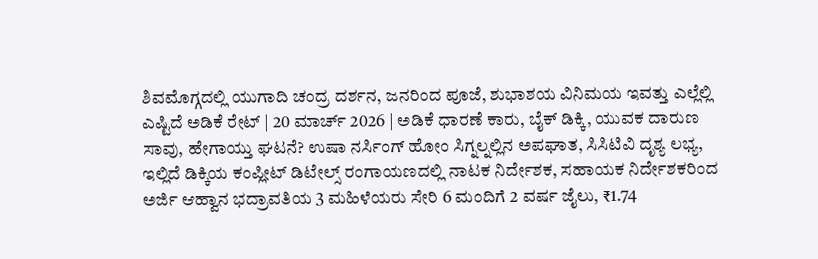ಶಿವಮೊಗ್ಗದಲ್ಲಿ ಯುಗಾದಿ ಚಂದ್ರ ದರ್ಶನ, ಜನರಿಂದ ಪೂಜೆ, ಶುಭಾಶಯ ವಿನಿಮಯ ಇವತ್ತು ಎಲ್ಲೆಲ್ಲಿ ಎಷ್ಟಿದೆ ಅಡಿಕೆ ರೇಟ್ | 20 ಮಾರ್ಚ್ 2026 | ಅಡಿಕೆ ಧಾರಣೆ ಕಾರು, ಬೈಕ್ ಡಿಕ್ಕಿ, ಯುವಕ ದಾರುಣ ಸಾವು, ಹೇಗಾಯ್ತು ಘಟನೆ? ಉಷಾ ನರ್ಸಿಂಗ್ ಹೋಂ ಸಿಗ್ನಲ್ನಲ್ಲಿನ ಅಪಘಾತ, ಸಿಸಿಟಿವಿ ದೃಶ್ಯ ಲಭ್ಯ, ಇಲ್ಲಿದೆ ಡಿಕ್ಕಿಯ ಕಂಪ್ಲೀಟ್ ಡಿಟೇಲ್ಸ್ ರಂಗಾಯಣದಲ್ಲಿ ನಾಟಕ ನಿರ್ದೇಶಕ, ಸಹಾಯಕ ನಿರ್ದೇಶಕರಿಂದ ಅರ್ಜಿ ಆಹ್ವಾನ ಭದ್ರಾವತಿಯ 3 ಮಹಿಳೆಯರು ಸೇರಿ 6 ಮಂದಿಗೆ 2 ವರ್ಷ ಜೈಲು, ₹1.74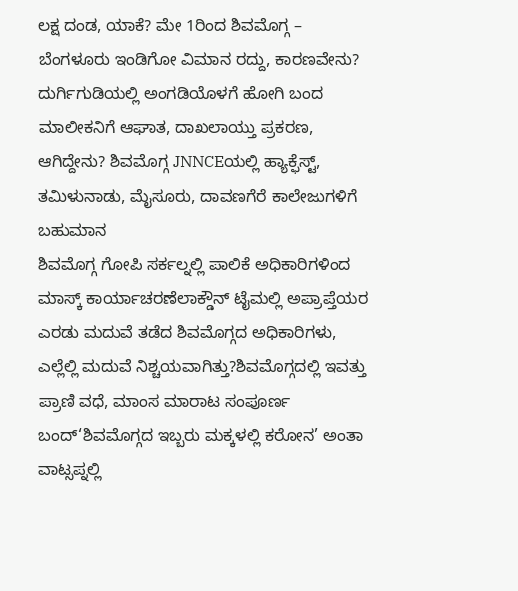ಲಕ್ಷ ದಂಡ, ಯಾಕೆ? ಮೇ 1ರಿಂದ ಶಿವಮೊಗ್ಗ – ಬೆಂಗಳೂರು ಇಂಡಿಗೋ ವಿಮಾನ ರದ್ದು, ಕಾರಣವೇನು? ದುರ್ಗಿಗುಡಿಯಲ್ಲಿ ಅಂಗಡಿಯೊಳಗೆ ಹೋಗಿ ಬಂದ ಮಾಲೀಕನಿಗೆ ಆಘಾತ, ದಾಖಲಾಯ್ತು ಪ್ರಕರಣ, ಆಗಿದ್ದೇನು? ಶಿವಮೊಗ್ಗ JNNCEಯಲ್ಲಿ ಹ್ಯಾಕ್ಫೆಸ್ಟ್, ತಮಿಳುನಾಡು, ಮೈಸೂರು, ದಾವಣಗೆರೆ ಕಾಲೇಜುಗಳಿಗೆ ಬಹುಮಾನ
ಶಿವಮೊಗ್ಗ ಗೋಪಿ ಸರ್ಕಲ್ನಲ್ಲಿ ಪಾಲಿಕೆ ಅಧಿಕಾರಿಗಳಿಂದ ಮಾಸ್ಕ್ ಕಾರ್ಯಾಚರಣೆಲಾಕ್ಡೌನ್ ಟೈಮಲ್ಲಿ ಅಪ್ರಾಪ್ತೆಯರ ಎರಡು ಮದುವೆ ತಡೆದ ಶಿವಮೊಗ್ಗದ ಅಧಿಕಾರಿಗಳು, ಎಲ್ಲೆಲ್ಲಿ ಮದುವೆ ನಿಶ್ಚಯವಾಗಿತ್ತು?ಶಿವಮೊಗ್ಗದಲ್ಲಿ ಇವತ್ತು ಪ್ರಾಣಿ ವಧೆ, ಮಾಂಸ ಮಾರಾಟ ಸಂಪೂರ್ಣ ಬಂದ್‘ಶಿವಮೊಗ್ಗದ ಇಬ್ಬರು ಮಕ್ಕಳಲ್ಲಿ ಕರೋನ’ ಅಂತಾ ವಾಟ್ಸಪ್ನಲ್ಲಿ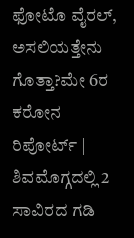ಫೋಟೊ ವೈರಲ್, ಅಸಲಿಯತ್ತೇನು ಗೊತ್ತಾ?ಮೇ 6ರ ಕರೋನ ರಿಪೋರ್ಟ್ | ಶಿವಮೊಗ್ಗದಲ್ಲಿ 2 ಸಾವಿರದ ಗಡಿ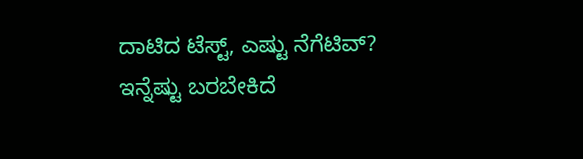ದಾಟಿದ ಟೆಸ್ಟ್, ಎಷ್ಟು ನೆಗೆಟಿವ್? ಇನ್ನೆಷ್ಟು ಬರಬೇಕಿದೆ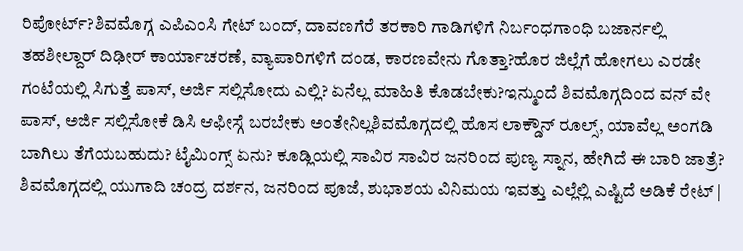ರಿಪೋರ್ಟ್?ಶಿವಮೊಗ್ಗ ಎಪಿಎಂಸಿ ಗೇಟ್ ಬಂದ್, ದಾವಣಗೆರೆ ತರಕಾರಿ ಗಾಡಿಗಳಿಗೆ ನಿರ್ಬಂಧಗಾಂಧಿ ಬಜಾರ್ನಲ್ಲಿ ತಹಶೀಲ್ದಾರ್ ದಿಢೀರ್ ಕಾರ್ಯಾಚರಣೆ, ವ್ಯಾಪಾರಿಗಳಿಗೆ ದಂಡ, ಕಾರಣವೇನು ಗೊತ್ತಾ?ಹೊರ ಜಿಲ್ಲೆಗೆ ಹೋಗಲು ಎರಡೇ ಗಂಟೆಯಲ್ಲಿ ಸಿಗುತ್ತೆ ಪಾಸ್, ಅರ್ಜಿ ಸಲ್ಲಿಸೋದು ಎಲ್ಲಿ? ಏನೆಲ್ಲ ಮಾಹಿತಿ ಕೊಡಬೇಕು?ಇನ್ಮುಂದೆ ಶಿವಮೊಗ್ಗದಿಂದ ವನ್ ವೇ ಪಾಸ್, ಅರ್ಜಿ ಸಲ್ಲಿಸೋಕೆ ಡಿಸಿ ಆಫೀಸ್ಗೆ ಬರಬೇಕು ಅಂತೇನಿಲ್ಲಶಿವಮೊಗ್ಗದಲ್ಲಿ ಹೊಸ ಲಾಕ್ಡೌನ್ ರೂಲ್ಸ್, ಯಾವೆಲ್ಲ ಅಂಗಡಿ ಬಾಗಿಲು ತೆಗೆಯಬಹುದು? ಟೈಮಿಂಗ್ಸ್ ಏನು? ಕೂಡ್ಲಿಯಲ್ಲಿ ಸಾವಿರ ಸಾವಿರ ಜನರಿಂದ ಪುಣ್ಯ ಸ್ನಾನ, ಹೇಗಿದೆ ಈ ಬಾರಿ ಜಾತ್ರೆ? ಶಿವಮೊಗ್ಗದಲ್ಲಿ ಯುಗಾದಿ ಚಂದ್ರ ದರ್ಶನ, ಜನರಿಂದ ಪೂಜೆ, ಶುಭಾಶಯ ವಿನಿಮಯ ಇವತ್ತು ಎಲ್ಲೆಲ್ಲಿ ಎಷ್ಟಿದೆ ಅಡಿಕೆ ರೇಟ್ |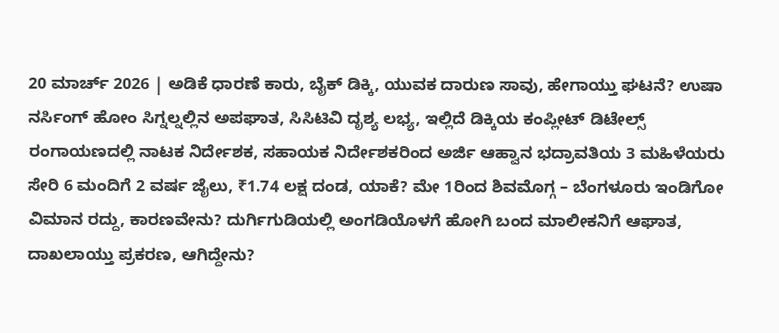20 ಮಾರ್ಚ್ 2026 | ಅಡಿಕೆ ಧಾರಣೆ ಕಾರು, ಬೈಕ್ ಡಿಕ್ಕಿ, ಯುವಕ ದಾರುಣ ಸಾವು, ಹೇಗಾಯ್ತು ಘಟನೆ? ಉಷಾ ನರ್ಸಿಂಗ್ ಹೋಂ ಸಿಗ್ನಲ್ನಲ್ಲಿನ ಅಪಘಾತ, ಸಿಸಿಟಿವಿ ದೃಶ್ಯ ಲಭ್ಯ, ಇಲ್ಲಿದೆ ಡಿಕ್ಕಿಯ ಕಂಪ್ಲೀಟ್ ಡಿಟೇಲ್ಸ್ ರಂಗಾಯಣದಲ್ಲಿ ನಾಟಕ ನಿರ್ದೇಶಕ, ಸಹಾಯಕ ನಿರ್ದೇಶಕರಿಂದ ಅರ್ಜಿ ಆಹ್ವಾನ ಭದ್ರಾವತಿಯ 3 ಮಹಿಳೆಯರು ಸೇರಿ 6 ಮಂದಿಗೆ 2 ವರ್ಷ ಜೈಲು, ₹1.74 ಲಕ್ಷ ದಂಡ, ಯಾಕೆ? ಮೇ 1ರಿಂದ ಶಿವಮೊಗ್ಗ – ಬೆಂಗಳೂರು ಇಂಡಿಗೋ ವಿಮಾನ ರದ್ದು, ಕಾರಣವೇನು? ದುರ್ಗಿಗುಡಿಯಲ್ಲಿ ಅಂಗಡಿಯೊಳಗೆ ಹೋಗಿ ಬಂದ ಮಾಲೀಕನಿಗೆ ಆಘಾತ, ದಾಖಲಾಯ್ತು ಪ್ರಕರಣ, ಆಗಿದ್ದೇನು?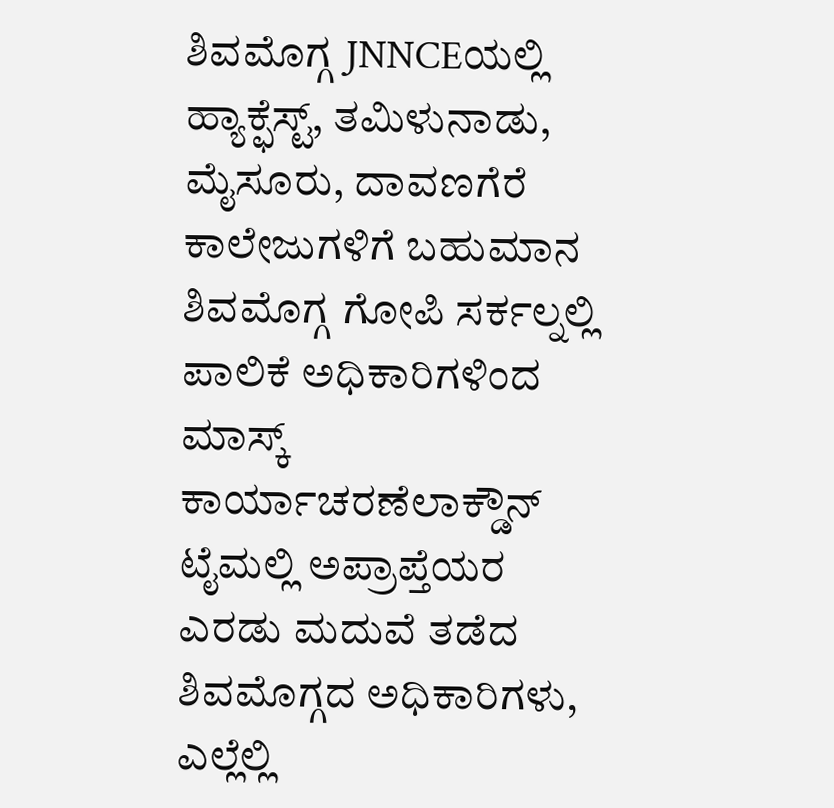ಶಿವಮೊಗ್ಗ JNNCEಯಲ್ಲಿ ಹ್ಯಾಕ್ಫೆಸ್ಟ್, ತಮಿಳುನಾಡು, ಮೈಸೂರು, ದಾವಣಗೆರೆ ಕಾಲೇಜುಗಳಿಗೆ ಬಹುಮಾನ
ಶಿವಮೊಗ್ಗ ಗೋಪಿ ಸರ್ಕಲ್ನಲ್ಲಿ ಪಾಲಿಕೆ ಅಧಿಕಾರಿಗಳಿಂದ ಮಾಸ್ಕ್ ಕಾರ್ಯಾಚರಣೆಲಾಕ್ಡೌನ್ ಟೈಮಲ್ಲಿ ಅಪ್ರಾಪ್ತೆಯರ ಎರಡು ಮದುವೆ ತಡೆದ ಶಿವಮೊಗ್ಗದ ಅಧಿಕಾರಿಗಳು, ಎಲ್ಲೆಲ್ಲಿ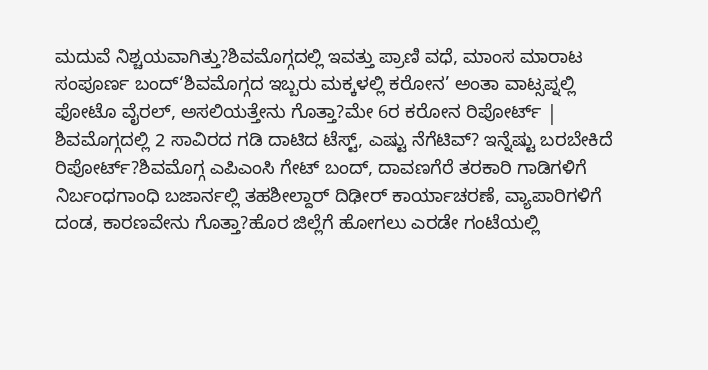ಮದುವೆ ನಿಶ್ಚಯವಾಗಿತ್ತು?ಶಿವಮೊಗ್ಗದಲ್ಲಿ ಇವತ್ತು ಪ್ರಾಣಿ ವಧೆ, ಮಾಂಸ ಮಾರಾಟ ಸಂಪೂರ್ಣ ಬಂದ್‘ಶಿವಮೊಗ್ಗದ ಇಬ್ಬರು ಮಕ್ಕಳಲ್ಲಿ ಕರೋನ’ ಅಂತಾ ವಾಟ್ಸಪ್ನಲ್ಲಿ ಫೋಟೊ ವೈರಲ್, ಅಸಲಿಯತ್ತೇನು ಗೊತ್ತಾ?ಮೇ 6ರ ಕರೋನ ರಿಪೋರ್ಟ್ | ಶಿವಮೊಗ್ಗದಲ್ಲಿ 2 ಸಾವಿರದ ಗಡಿ ದಾಟಿದ ಟೆಸ್ಟ್, ಎಷ್ಟು ನೆಗೆಟಿವ್? ಇನ್ನೆಷ್ಟು ಬರಬೇಕಿದೆ ರಿಪೋರ್ಟ್?ಶಿವಮೊಗ್ಗ ಎಪಿಎಂಸಿ ಗೇಟ್ ಬಂದ್, ದಾವಣಗೆರೆ ತರಕಾರಿ ಗಾಡಿಗಳಿಗೆ ನಿರ್ಬಂಧಗಾಂಧಿ ಬಜಾರ್ನಲ್ಲಿ ತಹಶೀಲ್ದಾರ್ ದಿಢೀರ್ ಕಾರ್ಯಾಚರಣೆ, ವ್ಯಾಪಾರಿಗಳಿಗೆ ದಂಡ, ಕಾರಣವೇನು ಗೊತ್ತಾ?ಹೊರ ಜಿಲ್ಲೆಗೆ ಹೋಗಲು ಎರಡೇ ಗಂಟೆಯಲ್ಲಿ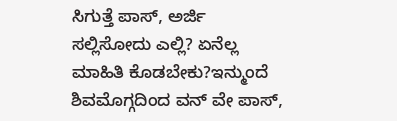ಸಿಗುತ್ತೆ ಪಾಸ್, ಅರ್ಜಿ ಸಲ್ಲಿಸೋದು ಎಲ್ಲಿ? ಏನೆಲ್ಲ ಮಾಹಿತಿ ಕೊಡಬೇಕು?ಇನ್ಮುಂದೆ ಶಿವಮೊಗ್ಗದಿಂದ ವನ್ ವೇ ಪಾಸ್,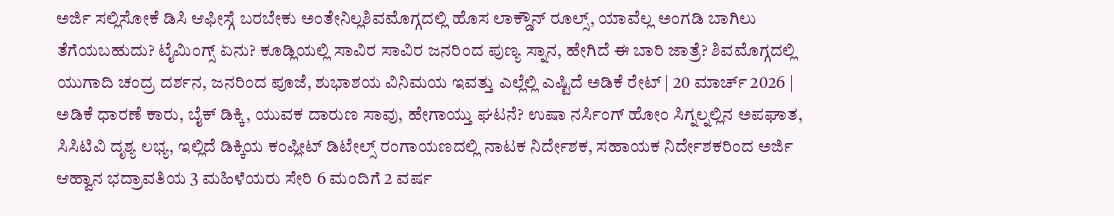ಅರ್ಜಿ ಸಲ್ಲಿಸೋಕೆ ಡಿಸಿ ಆಫೀಸ್ಗೆ ಬರಬೇಕು ಅಂತೇನಿಲ್ಲಶಿವಮೊಗ್ಗದಲ್ಲಿ ಹೊಸ ಲಾಕ್ಡೌನ್ ರೂಲ್ಸ್, ಯಾವೆಲ್ಲ ಅಂಗಡಿ ಬಾಗಿಲು ತೆಗೆಯಬಹುದು? ಟೈಮಿಂಗ್ಸ್ ಏನು? ಕೂಡ್ಲಿಯಲ್ಲಿ ಸಾವಿರ ಸಾವಿರ ಜನರಿಂದ ಪುಣ್ಯ ಸ್ನಾನ, ಹೇಗಿದೆ ಈ ಬಾರಿ ಜಾತ್ರೆ? ಶಿವಮೊಗ್ಗದಲ್ಲಿ ಯುಗಾದಿ ಚಂದ್ರ ದರ್ಶನ, ಜನರಿಂದ ಪೂಜೆ, ಶುಭಾಶಯ ವಿನಿಮಯ ಇವತ್ತು ಎಲ್ಲೆಲ್ಲಿ ಎಷ್ಟಿದೆ ಅಡಿಕೆ ರೇಟ್ | 20 ಮಾರ್ಚ್ 2026 | ಅಡಿಕೆ ಧಾರಣೆ ಕಾರು, ಬೈಕ್ ಡಿಕ್ಕಿ, ಯುವಕ ದಾರುಣ ಸಾವು, ಹೇಗಾಯ್ತು ಘಟನೆ? ಉಷಾ ನರ್ಸಿಂಗ್ ಹೋಂ ಸಿಗ್ನಲ್ನಲ್ಲಿನ ಅಪಘಾತ, ಸಿಸಿಟಿವಿ ದೃಶ್ಯ ಲಭ್ಯ, ಇಲ್ಲಿದೆ ಡಿಕ್ಕಿಯ ಕಂಪ್ಲೀಟ್ ಡಿಟೇಲ್ಸ್ ರಂಗಾಯಣದಲ್ಲಿ ನಾಟಕ ನಿರ್ದೇಶಕ, ಸಹಾಯಕ ನಿರ್ದೇಶಕರಿಂದ ಅರ್ಜಿ ಆಹ್ವಾನ ಭದ್ರಾವತಿಯ 3 ಮಹಿಳೆಯರು ಸೇರಿ 6 ಮಂದಿಗೆ 2 ವರ್ಷ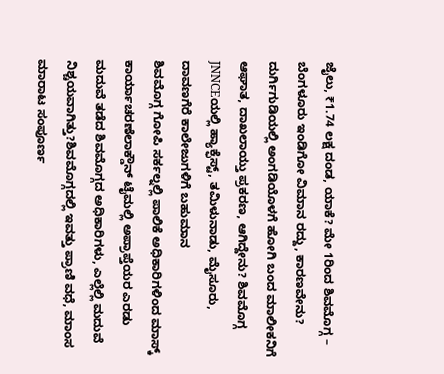ಜೈಲು, ₹1.74 ಲಕ್ಷ ದಂಡ, ಯಾಕೆ? ಮೇ 1ರಿಂದ ಶಿವಮೊಗ್ಗ – ಬೆಂಗಳೂರು ಇಂಡಿಗೋ ವಿಮಾನ ರದ್ದು, ಕಾರಣವೇನು? ದುರ್ಗಿಗುಡಿಯಲ್ಲಿ ಅಂಗಡಿಯೊಳಗೆ ಹೋಗಿ ಬಂದ ಮಾಲೀಕನಿಗೆ ಆಘಾತ, ದಾಖಲಾಯ್ತು ಪ್ರಕರಣ, ಆಗಿದ್ದೇನು? ಶಿವಮೊಗ್ಗ JNNCEಯಲ್ಲಿ ಹ್ಯಾಕ್ಫೆಸ್ಟ್, ತಮಿಳುನಾಡು, ಮೈಸೂರು, ದಾವಣಗೆರೆ ಕಾಲೇಜುಗಳಿಗೆ ಬಹುಮಾನ
ಶಿವಮೊಗ್ಗ ಗೋಪಿ ಸರ್ಕಲ್ನಲ್ಲಿ ಪಾಲಿಕೆ ಅಧಿಕಾರಿಗಳಿಂದ ಮಾಸ್ಕ್ ಕಾರ್ಯಾಚರಣೆಲಾಕ್ಡೌನ್ ಟೈಮಲ್ಲಿ ಅಪ್ರಾಪ್ತೆಯರ ಎರಡು ಮದುವೆ ತಡೆದ ಶಿವಮೊಗ್ಗದ ಅಧಿಕಾರಿಗಳು, ಎಲ್ಲೆಲ್ಲಿ ಮದುವೆ ನಿಶ್ಚಯವಾಗಿತ್ತು?ಶಿವಮೊಗ್ಗದಲ್ಲಿ ಇವತ್ತು ಪ್ರಾಣಿ ವಧೆ, ಮಾಂಸ ಮಾರಾಟ ಸಂಪೂರ್ಣ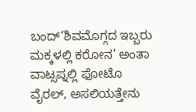ಬಂದ್‘ಶಿವಮೊಗ್ಗದ ಇಬ್ಬರು ಮಕ್ಕಳಲ್ಲಿ ಕರೋನ’ ಅಂತಾ ವಾಟ್ಸಪ್ನಲ್ಲಿ ಫೋಟೊ ವೈರಲ್, ಅಸಲಿಯತ್ತೇನು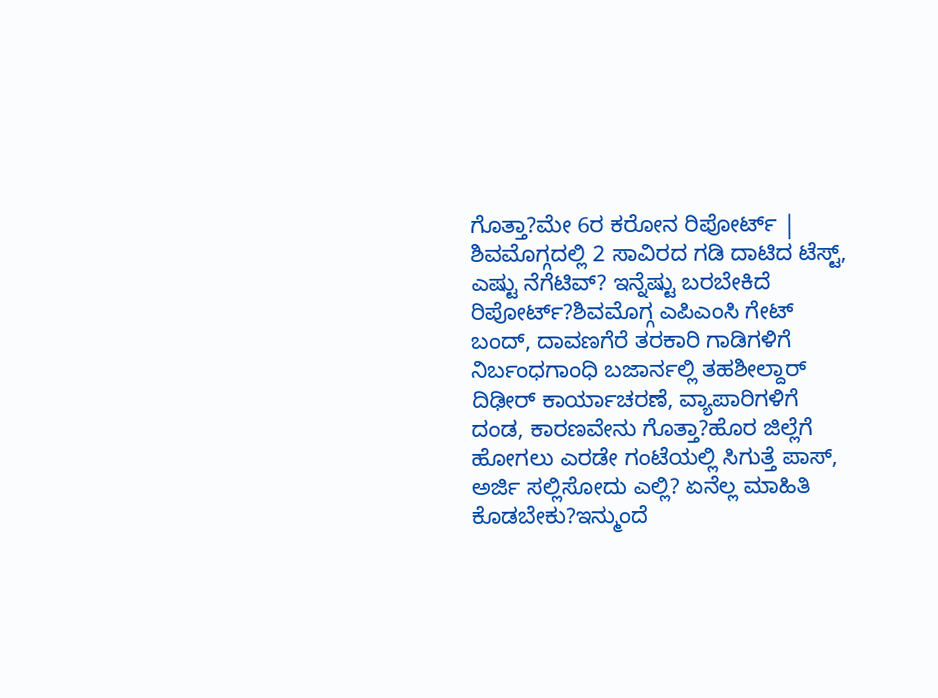ಗೊತ್ತಾ?ಮೇ 6ರ ಕರೋನ ರಿಪೋರ್ಟ್ | ಶಿವಮೊಗ್ಗದಲ್ಲಿ 2 ಸಾವಿರದ ಗಡಿ ದಾಟಿದ ಟೆಸ್ಟ್, ಎಷ್ಟು ನೆಗೆಟಿವ್? ಇನ್ನೆಷ್ಟು ಬರಬೇಕಿದೆ ರಿಪೋರ್ಟ್?ಶಿವಮೊಗ್ಗ ಎಪಿಎಂಸಿ ಗೇಟ್ ಬಂದ್, ದಾವಣಗೆರೆ ತರಕಾರಿ ಗಾಡಿಗಳಿಗೆ ನಿರ್ಬಂಧಗಾಂಧಿ ಬಜಾರ್ನಲ್ಲಿ ತಹಶೀಲ್ದಾರ್ ದಿಢೀರ್ ಕಾರ್ಯಾಚರಣೆ, ವ್ಯಾಪಾರಿಗಳಿಗೆ ದಂಡ, ಕಾರಣವೇನು ಗೊತ್ತಾ?ಹೊರ ಜಿಲ್ಲೆಗೆ ಹೋಗಲು ಎರಡೇ ಗಂಟೆಯಲ್ಲಿ ಸಿಗುತ್ತೆ ಪಾಸ್, ಅರ್ಜಿ ಸಲ್ಲಿಸೋದು ಎಲ್ಲಿ? ಏನೆಲ್ಲ ಮಾಹಿತಿ ಕೊಡಬೇಕು?ಇನ್ಮುಂದೆ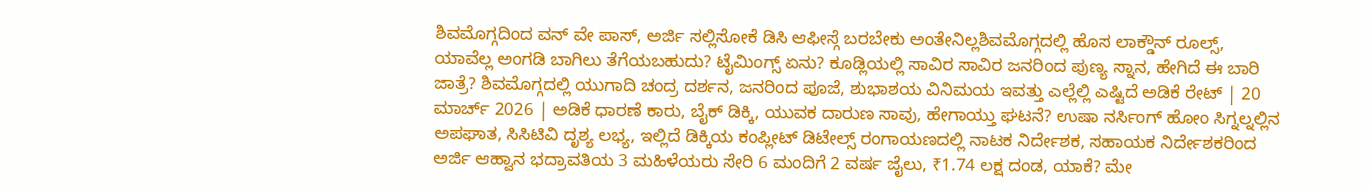ಶಿವಮೊಗ್ಗದಿಂದ ವನ್ ವೇ ಪಾಸ್, ಅರ್ಜಿ ಸಲ್ಲಿಸೋಕೆ ಡಿಸಿ ಆಫೀಸ್ಗೆ ಬರಬೇಕು ಅಂತೇನಿಲ್ಲಶಿವಮೊಗ್ಗದಲ್ಲಿ ಹೊಸ ಲಾಕ್ಡೌನ್ ರೂಲ್ಸ್, ಯಾವೆಲ್ಲ ಅಂಗಡಿ ಬಾಗಿಲು ತೆಗೆಯಬಹುದು? ಟೈಮಿಂಗ್ಸ್ ಏನು? ಕೂಡ್ಲಿಯಲ್ಲಿ ಸಾವಿರ ಸಾವಿರ ಜನರಿಂದ ಪುಣ್ಯ ಸ್ನಾನ, ಹೇಗಿದೆ ಈ ಬಾರಿ ಜಾತ್ರೆ? ಶಿವಮೊಗ್ಗದಲ್ಲಿ ಯುಗಾದಿ ಚಂದ್ರ ದರ್ಶನ, ಜನರಿಂದ ಪೂಜೆ, ಶುಭಾಶಯ ವಿನಿಮಯ ಇವತ್ತು ಎಲ್ಲೆಲ್ಲಿ ಎಷ್ಟಿದೆ ಅಡಿಕೆ ರೇಟ್ | 20 ಮಾರ್ಚ್ 2026 | ಅಡಿಕೆ ಧಾರಣೆ ಕಾರು, ಬೈಕ್ ಡಿಕ್ಕಿ, ಯುವಕ ದಾರುಣ ಸಾವು, ಹೇಗಾಯ್ತು ಘಟನೆ? ಉಷಾ ನರ್ಸಿಂಗ್ ಹೋಂ ಸಿಗ್ನಲ್ನಲ್ಲಿನ ಅಪಘಾತ, ಸಿಸಿಟಿವಿ ದೃಶ್ಯ ಲಭ್ಯ, ಇಲ್ಲಿದೆ ಡಿಕ್ಕಿಯ ಕಂಪ್ಲೀಟ್ ಡಿಟೇಲ್ಸ್ ರಂಗಾಯಣದಲ್ಲಿ ನಾಟಕ ನಿರ್ದೇಶಕ, ಸಹಾಯಕ ನಿರ್ದೇಶಕರಿಂದ ಅರ್ಜಿ ಆಹ್ವಾನ ಭದ್ರಾವತಿಯ 3 ಮಹಿಳೆಯರು ಸೇರಿ 6 ಮಂದಿಗೆ 2 ವರ್ಷ ಜೈಲು, ₹1.74 ಲಕ್ಷ ದಂಡ, ಯಾಕೆ? ಮೇ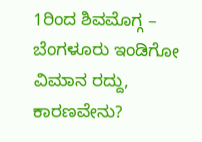1ರಿಂದ ಶಿವಮೊಗ್ಗ – ಬೆಂಗಳೂರು ಇಂಡಿಗೋ ವಿಮಾನ ರದ್ದು, ಕಾರಣವೇನು?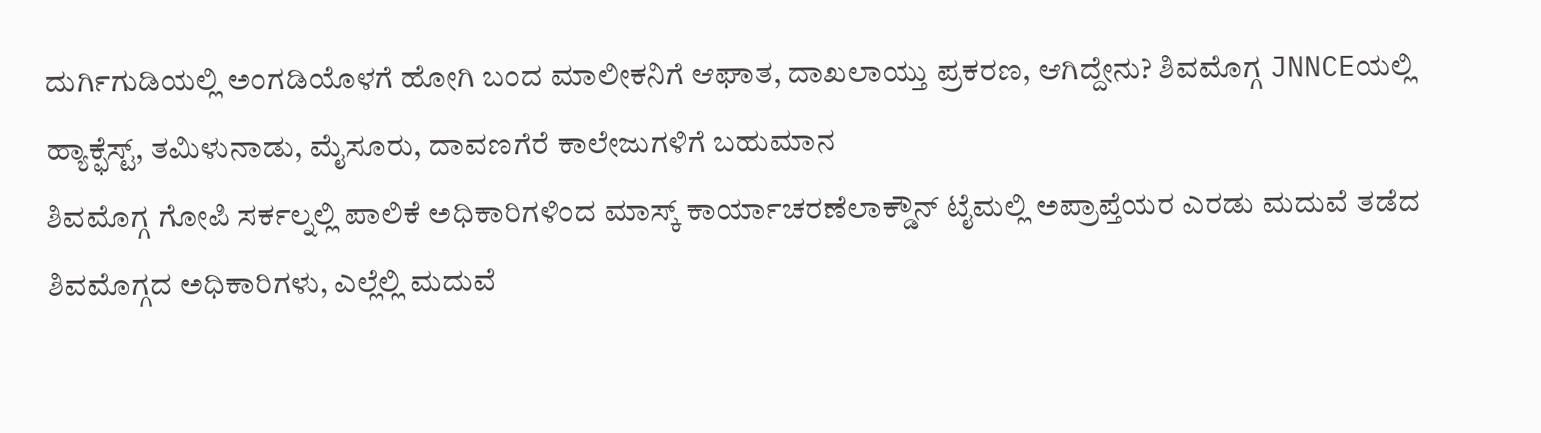ದುರ್ಗಿಗುಡಿಯಲ್ಲಿ ಅಂಗಡಿಯೊಳಗೆ ಹೋಗಿ ಬಂದ ಮಾಲೀಕನಿಗೆ ಆಘಾತ, ದಾಖಲಾಯ್ತು ಪ್ರಕರಣ, ಆಗಿದ್ದೇನು? ಶಿವಮೊಗ್ಗ JNNCEಯಲ್ಲಿ ಹ್ಯಾಕ್ಫೆಸ್ಟ್, ತಮಿಳುನಾಡು, ಮೈಸೂರು, ದಾವಣಗೆರೆ ಕಾಲೇಜುಗಳಿಗೆ ಬಹುಮಾನ
ಶಿವಮೊಗ್ಗ ಗೋಪಿ ಸರ್ಕಲ್ನಲ್ಲಿ ಪಾಲಿಕೆ ಅಧಿಕಾರಿಗಳಿಂದ ಮಾಸ್ಕ್ ಕಾರ್ಯಾಚರಣೆಲಾಕ್ಡೌನ್ ಟೈಮಲ್ಲಿ ಅಪ್ರಾಪ್ತೆಯರ ಎರಡು ಮದುವೆ ತಡೆದ ಶಿವಮೊಗ್ಗದ ಅಧಿಕಾರಿಗಳು, ಎಲ್ಲೆಲ್ಲಿ ಮದುವೆ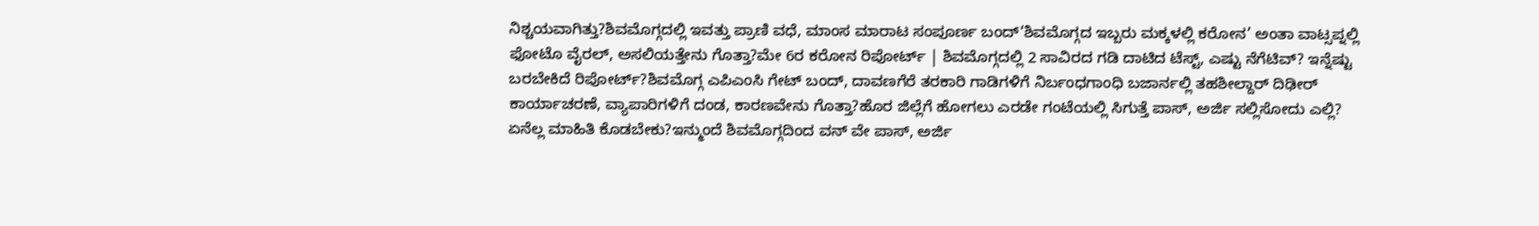ನಿಶ್ಚಯವಾಗಿತ್ತು?ಶಿವಮೊಗ್ಗದಲ್ಲಿ ಇವತ್ತು ಪ್ರಾಣಿ ವಧೆ, ಮಾಂಸ ಮಾರಾಟ ಸಂಪೂರ್ಣ ಬಂದ್‘ಶಿವಮೊಗ್ಗದ ಇಬ್ಬರು ಮಕ್ಕಳಲ್ಲಿ ಕರೋನ’ ಅಂತಾ ವಾಟ್ಸಪ್ನಲ್ಲಿ ಫೋಟೊ ವೈರಲ್, ಅಸಲಿಯತ್ತೇನು ಗೊತ್ತಾ?ಮೇ 6ರ ಕರೋನ ರಿಪೋರ್ಟ್ | ಶಿವಮೊಗ್ಗದಲ್ಲಿ 2 ಸಾವಿರದ ಗಡಿ ದಾಟಿದ ಟೆಸ್ಟ್, ಎಷ್ಟು ನೆಗೆಟಿವ್? ಇನ್ನೆಷ್ಟು ಬರಬೇಕಿದೆ ರಿಪೋರ್ಟ್?ಶಿವಮೊಗ್ಗ ಎಪಿಎಂಸಿ ಗೇಟ್ ಬಂದ್, ದಾವಣಗೆರೆ ತರಕಾರಿ ಗಾಡಿಗಳಿಗೆ ನಿರ್ಬಂಧಗಾಂಧಿ ಬಜಾರ್ನಲ್ಲಿ ತಹಶೀಲ್ದಾರ್ ದಿಢೀರ್ ಕಾರ್ಯಾಚರಣೆ, ವ್ಯಾಪಾರಿಗಳಿಗೆ ದಂಡ, ಕಾರಣವೇನು ಗೊತ್ತಾ?ಹೊರ ಜಿಲ್ಲೆಗೆ ಹೋಗಲು ಎರಡೇ ಗಂಟೆಯಲ್ಲಿ ಸಿಗುತ್ತೆ ಪಾಸ್, ಅರ್ಜಿ ಸಲ್ಲಿಸೋದು ಎಲ್ಲಿ? ಏನೆಲ್ಲ ಮಾಹಿತಿ ಕೊಡಬೇಕು?ಇನ್ಮುಂದೆ ಶಿವಮೊಗ್ಗದಿಂದ ವನ್ ವೇ ಪಾಸ್, ಅರ್ಜಿ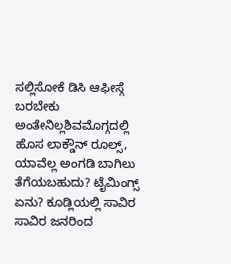ಸಲ್ಲಿಸೋಕೆ ಡಿಸಿ ಆಫೀಸ್ಗೆ ಬರಬೇಕು ಅಂತೇನಿಲ್ಲಶಿವಮೊಗ್ಗದಲ್ಲಿ ಹೊಸ ಲಾಕ್ಡೌನ್ ರೂಲ್ಸ್, ಯಾವೆಲ್ಲ ಅಂಗಡಿ ಬಾಗಿಲು ತೆಗೆಯಬಹುದು? ಟೈಮಿಂಗ್ಸ್ ಏನು? ಕೂಡ್ಲಿಯಲ್ಲಿ ಸಾವಿರ ಸಾವಿರ ಜನರಿಂದ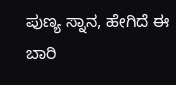ಪುಣ್ಯ ಸ್ನಾನ, ಹೇಗಿದೆ ಈ ಬಾರಿ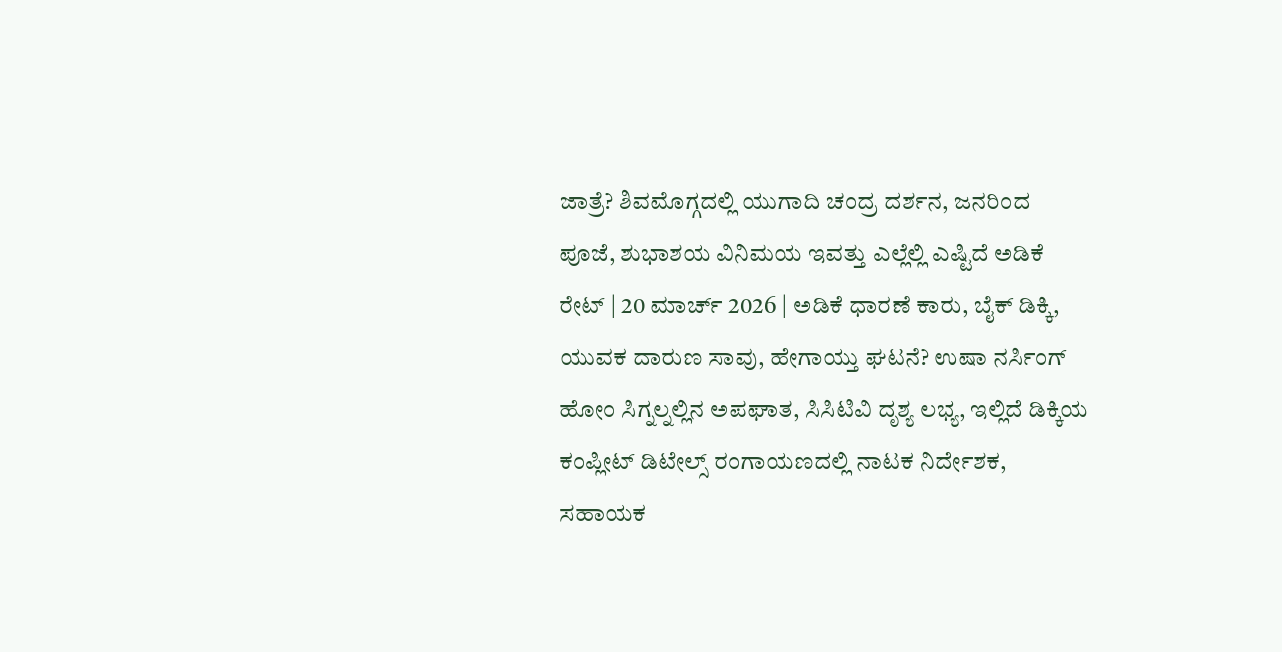ಜಾತ್ರೆ? ಶಿವಮೊಗ್ಗದಲ್ಲಿ ಯುಗಾದಿ ಚಂದ್ರ ದರ್ಶನ, ಜನರಿಂದ ಪೂಜೆ, ಶುಭಾಶಯ ವಿನಿಮಯ ಇವತ್ತು ಎಲ್ಲೆಲ್ಲಿ ಎಷ್ಟಿದೆ ಅಡಿಕೆ ರೇಟ್ | 20 ಮಾರ್ಚ್ 2026 | ಅಡಿಕೆ ಧಾರಣೆ ಕಾರು, ಬೈಕ್ ಡಿಕ್ಕಿ, ಯುವಕ ದಾರುಣ ಸಾವು, ಹೇಗಾಯ್ತು ಘಟನೆ? ಉಷಾ ನರ್ಸಿಂಗ್ ಹೋಂ ಸಿಗ್ನಲ್ನಲ್ಲಿನ ಅಪಘಾತ, ಸಿಸಿಟಿವಿ ದೃಶ್ಯ ಲಭ್ಯ, ಇಲ್ಲಿದೆ ಡಿಕ್ಕಿಯ ಕಂಪ್ಲೀಟ್ ಡಿಟೇಲ್ಸ್ ರಂಗಾಯಣದಲ್ಲಿ ನಾಟಕ ನಿರ್ದೇಶಕ, ಸಹಾಯಕ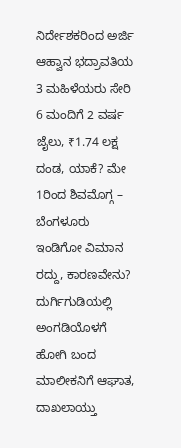ನಿರ್ದೇಶಕರಿಂದ ಅರ್ಜಿ ಆಹ್ವಾನ ಭದ್ರಾವತಿಯ 3 ಮಹಿಳೆಯರು ಸೇರಿ 6 ಮಂದಿಗೆ 2 ವರ್ಷ ಜೈಲು, ₹1.74 ಲಕ್ಷ ದಂಡ, ಯಾಕೆ? ಮೇ 1ರಿಂದ ಶಿವಮೊಗ್ಗ – ಬೆಂಗಳೂರು ಇಂಡಿಗೋ ವಿಮಾನ ರದ್ದು, ಕಾರಣವೇನು? ದುರ್ಗಿಗುಡಿಯಲ್ಲಿ ಅಂಗಡಿಯೊಳಗೆ ಹೋಗಿ ಬಂದ ಮಾಲೀಕನಿಗೆ ಆಘಾತ, ದಾಖಲಾಯ್ತು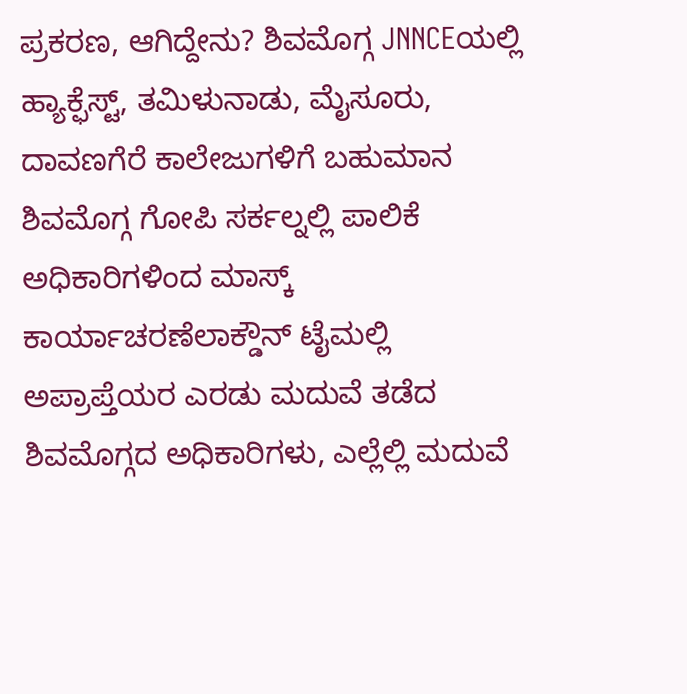ಪ್ರಕರಣ, ಆಗಿದ್ದೇನು? ಶಿವಮೊಗ್ಗ JNNCEಯಲ್ಲಿ ಹ್ಯಾಕ್ಫೆಸ್ಟ್, ತಮಿಳುನಾಡು, ಮೈಸೂರು, ದಾವಣಗೆರೆ ಕಾಲೇಜುಗಳಿಗೆ ಬಹುಮಾನ
ಶಿವಮೊಗ್ಗ ಗೋಪಿ ಸರ್ಕಲ್ನಲ್ಲಿ ಪಾಲಿಕೆ ಅಧಿಕಾರಿಗಳಿಂದ ಮಾಸ್ಕ್ ಕಾರ್ಯಾಚರಣೆಲಾಕ್ಡೌನ್ ಟೈಮಲ್ಲಿ ಅಪ್ರಾಪ್ತೆಯರ ಎರಡು ಮದುವೆ ತಡೆದ ಶಿವಮೊಗ್ಗದ ಅಧಿಕಾರಿಗಳು, ಎಲ್ಲೆಲ್ಲಿ ಮದುವೆ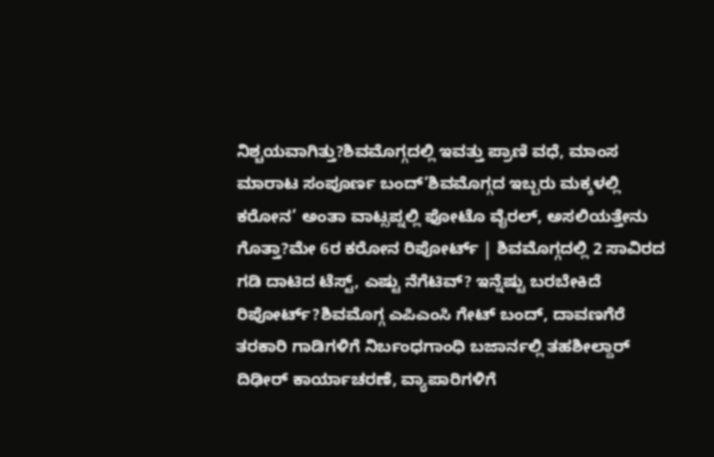ನಿಶ್ಚಯವಾಗಿತ್ತು?ಶಿವಮೊಗ್ಗದಲ್ಲಿ ಇವತ್ತು ಪ್ರಾಣಿ ವಧೆ, ಮಾಂಸ ಮಾರಾಟ ಸಂಪೂರ್ಣ ಬಂದ್‘ಶಿವಮೊಗ್ಗದ ಇಬ್ಬರು ಮಕ್ಕಳಲ್ಲಿ ಕರೋನ’ ಅಂತಾ ವಾಟ್ಸಪ್ನಲ್ಲಿ ಫೋಟೊ ವೈರಲ್, ಅಸಲಿಯತ್ತೇನು ಗೊತ್ತಾ?ಮೇ 6ರ ಕರೋನ ರಿಪೋರ್ಟ್ | ಶಿವಮೊಗ್ಗದಲ್ಲಿ 2 ಸಾವಿರದ ಗಡಿ ದಾಟಿದ ಟೆಸ್ಟ್, ಎಷ್ಟು ನೆಗೆಟಿವ್? ಇನ್ನೆಷ್ಟು ಬರಬೇಕಿದೆ ರಿಪೋರ್ಟ್?ಶಿವಮೊಗ್ಗ ಎಪಿಎಂಸಿ ಗೇಟ್ ಬಂದ್, ದಾವಣಗೆರೆ ತರಕಾರಿ ಗಾಡಿಗಳಿಗೆ ನಿರ್ಬಂಧಗಾಂಧಿ ಬಜಾರ್ನಲ್ಲಿ ತಹಶೀಲ್ದಾರ್ ದಿಢೀರ್ ಕಾರ್ಯಾಚರಣೆ, ವ್ಯಾಪಾರಿಗಳಿಗೆ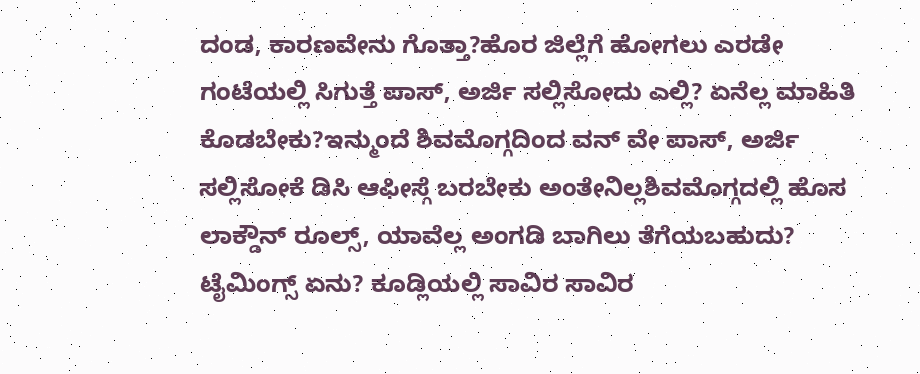ದಂಡ, ಕಾರಣವೇನು ಗೊತ್ತಾ?ಹೊರ ಜಿಲ್ಲೆಗೆ ಹೋಗಲು ಎರಡೇ ಗಂಟೆಯಲ್ಲಿ ಸಿಗುತ್ತೆ ಪಾಸ್, ಅರ್ಜಿ ಸಲ್ಲಿಸೋದು ಎಲ್ಲಿ? ಏನೆಲ್ಲ ಮಾಹಿತಿ ಕೊಡಬೇಕು?ಇನ್ಮುಂದೆ ಶಿವಮೊಗ್ಗದಿಂದ ವನ್ ವೇ ಪಾಸ್, ಅರ್ಜಿ ಸಲ್ಲಿಸೋಕೆ ಡಿಸಿ ಆಫೀಸ್ಗೆ ಬರಬೇಕು ಅಂತೇನಿಲ್ಲಶಿವಮೊಗ್ಗದಲ್ಲಿ ಹೊಸ ಲಾಕ್ಡೌನ್ ರೂಲ್ಸ್, ಯಾವೆಲ್ಲ ಅಂಗಡಿ ಬಾಗಿಲು ತೆಗೆಯಬಹುದು? ಟೈಮಿಂಗ್ಸ್ ಏನು? ಕೂಡ್ಲಿಯಲ್ಲಿ ಸಾವಿರ ಸಾವಿರ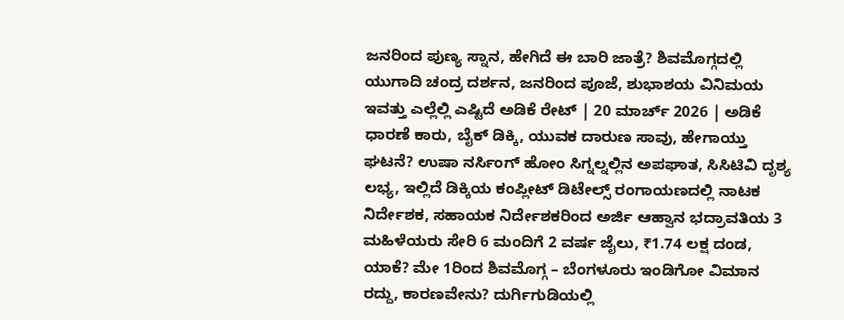ಜನರಿಂದ ಪುಣ್ಯ ಸ್ನಾನ, ಹೇಗಿದೆ ಈ ಬಾರಿ ಜಾತ್ರೆ? ಶಿವಮೊಗ್ಗದಲ್ಲಿ ಯುಗಾದಿ ಚಂದ್ರ ದರ್ಶನ, ಜನರಿಂದ ಪೂಜೆ, ಶುಭಾಶಯ ವಿನಿಮಯ ಇವತ್ತು ಎಲ್ಲೆಲ್ಲಿ ಎಷ್ಟಿದೆ ಅಡಿಕೆ ರೇಟ್ | 20 ಮಾರ್ಚ್ 2026 | ಅಡಿಕೆ ಧಾರಣೆ ಕಾರು, ಬೈಕ್ ಡಿಕ್ಕಿ, ಯುವಕ ದಾರುಣ ಸಾವು, ಹೇಗಾಯ್ತು ಘಟನೆ? ಉಷಾ ನರ್ಸಿಂಗ್ ಹೋಂ ಸಿಗ್ನಲ್ನಲ್ಲಿನ ಅಪಘಾತ, ಸಿಸಿಟಿವಿ ದೃಶ್ಯ ಲಭ್ಯ, ಇಲ್ಲಿದೆ ಡಿಕ್ಕಿಯ ಕಂಪ್ಲೀಟ್ ಡಿಟೇಲ್ಸ್ ರಂಗಾಯಣದಲ್ಲಿ ನಾಟಕ ನಿರ್ದೇಶಕ, ಸಹಾಯಕ ನಿರ್ದೇಶಕರಿಂದ ಅರ್ಜಿ ಆಹ್ವಾನ ಭದ್ರಾವತಿಯ 3 ಮಹಿಳೆಯರು ಸೇರಿ 6 ಮಂದಿಗೆ 2 ವರ್ಷ ಜೈಲು, ₹1.74 ಲಕ್ಷ ದಂಡ, ಯಾಕೆ? ಮೇ 1ರಿಂದ ಶಿವಮೊಗ್ಗ – ಬೆಂಗಳೂರು ಇಂಡಿಗೋ ವಿಮಾನ ರದ್ದು, ಕಾರಣವೇನು? ದುರ್ಗಿಗುಡಿಯಲ್ಲಿ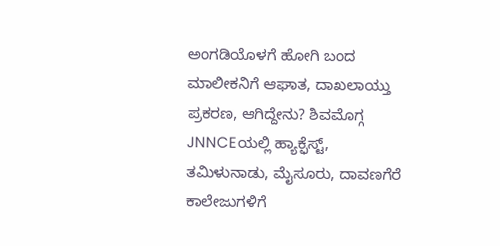ಅಂಗಡಿಯೊಳಗೆ ಹೋಗಿ ಬಂದ ಮಾಲೀಕನಿಗೆ ಆಘಾತ, ದಾಖಲಾಯ್ತು ಪ್ರಕರಣ, ಆಗಿದ್ದೇನು? ಶಿವಮೊಗ್ಗ JNNCEಯಲ್ಲಿ ಹ್ಯಾಕ್ಫೆಸ್ಟ್, ತಮಿಳುನಾಡು, ಮೈಸೂರು, ದಾವಣಗೆರೆ ಕಾಲೇಜುಗಳಿಗೆ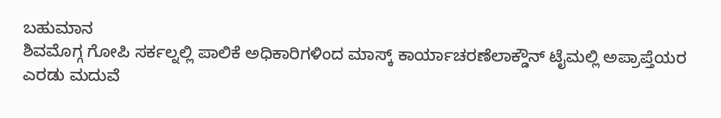ಬಹುಮಾನ
ಶಿವಮೊಗ್ಗ ಗೋಪಿ ಸರ್ಕಲ್ನಲ್ಲಿ ಪಾಲಿಕೆ ಅಧಿಕಾರಿಗಳಿಂದ ಮಾಸ್ಕ್ ಕಾರ್ಯಾಚರಣೆಲಾಕ್ಡೌನ್ ಟೈಮಲ್ಲಿ ಅಪ್ರಾಪ್ತೆಯರ ಎರಡು ಮದುವೆ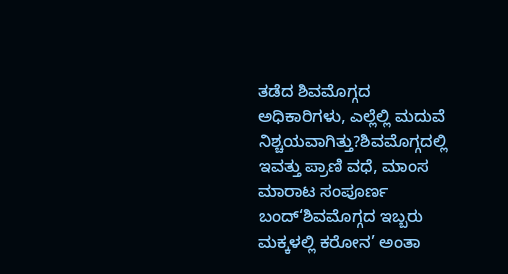ತಡೆದ ಶಿವಮೊಗ್ಗದ ಅಧಿಕಾರಿಗಳು, ಎಲ್ಲೆಲ್ಲಿ ಮದುವೆ ನಿಶ್ಚಯವಾಗಿತ್ತು?ಶಿವಮೊಗ್ಗದಲ್ಲಿ ಇವತ್ತು ಪ್ರಾಣಿ ವಧೆ, ಮಾಂಸ ಮಾರಾಟ ಸಂಪೂರ್ಣ ಬಂದ್‘ಶಿವಮೊಗ್ಗದ ಇಬ್ಬರು ಮಕ್ಕಳಲ್ಲಿ ಕರೋನ’ ಅಂತಾ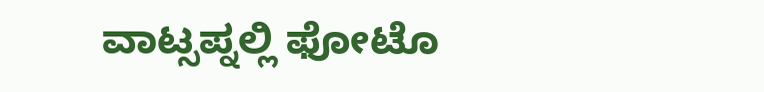ವಾಟ್ಸಪ್ನಲ್ಲಿ ಫೋಟೊ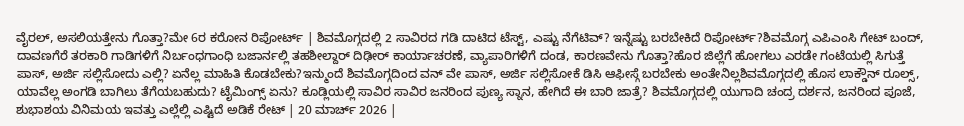ವೈರಲ್, ಅಸಲಿಯತ್ತೇನು ಗೊತ್ತಾ?ಮೇ 6ರ ಕರೋನ ರಿಪೋರ್ಟ್ | ಶಿವಮೊಗ್ಗದಲ್ಲಿ 2 ಸಾವಿರದ ಗಡಿ ದಾಟಿದ ಟೆಸ್ಟ್, ಎಷ್ಟು ನೆಗೆಟಿವ್? ಇನ್ನೆಷ್ಟು ಬರಬೇಕಿದೆ ರಿಪೋರ್ಟ್?ಶಿವಮೊಗ್ಗ ಎಪಿಎಂಸಿ ಗೇಟ್ ಬಂದ್, ದಾವಣಗೆರೆ ತರಕಾರಿ ಗಾಡಿಗಳಿಗೆ ನಿರ್ಬಂಧಗಾಂಧಿ ಬಜಾರ್ನಲ್ಲಿ ತಹಶೀಲ್ದಾರ್ ದಿಢೀರ್ ಕಾರ್ಯಾಚರಣೆ, ವ್ಯಾಪಾರಿಗಳಿಗೆ ದಂಡ, ಕಾರಣವೇನು ಗೊತ್ತಾ?ಹೊರ ಜಿಲ್ಲೆಗೆ ಹೋಗಲು ಎರಡೇ ಗಂಟೆಯಲ್ಲಿ ಸಿಗುತ್ತೆ ಪಾಸ್, ಅರ್ಜಿ ಸಲ್ಲಿಸೋದು ಎಲ್ಲಿ? ಏನೆಲ್ಲ ಮಾಹಿತಿ ಕೊಡಬೇಕು?ಇನ್ಮುಂದೆ ಶಿವಮೊಗ್ಗದಿಂದ ವನ್ ವೇ ಪಾಸ್, ಅರ್ಜಿ ಸಲ್ಲಿಸೋಕೆ ಡಿಸಿ ಆಫೀಸ್ಗೆ ಬರಬೇಕು ಅಂತೇನಿಲ್ಲಶಿವಮೊಗ್ಗದಲ್ಲಿ ಹೊಸ ಲಾಕ್ಡೌನ್ ರೂಲ್ಸ್, ಯಾವೆಲ್ಲ ಅಂಗಡಿ ಬಾಗಿಲು ತೆಗೆಯಬಹುದು? ಟೈಮಿಂಗ್ಸ್ ಏನು? ಕೂಡ್ಲಿಯಲ್ಲಿ ಸಾವಿರ ಸಾವಿರ ಜನರಿಂದ ಪುಣ್ಯ ಸ್ನಾನ, ಹೇಗಿದೆ ಈ ಬಾರಿ ಜಾತ್ರೆ? ಶಿವಮೊಗ್ಗದಲ್ಲಿ ಯುಗಾದಿ ಚಂದ್ರ ದರ್ಶನ, ಜನರಿಂದ ಪೂಜೆ, ಶುಭಾಶಯ ವಿನಿಮಯ ಇವತ್ತು ಎಲ್ಲೆಲ್ಲಿ ಎಷ್ಟಿದೆ ಅಡಿಕೆ ರೇಟ್ | 20 ಮಾರ್ಚ್ 2026 |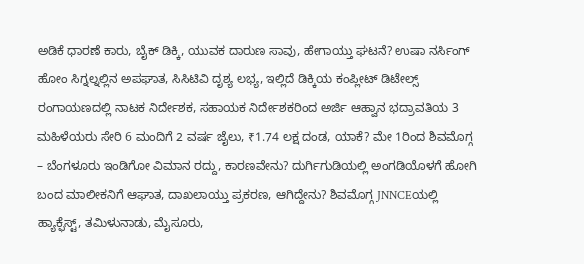ಅಡಿಕೆ ಧಾರಣೆ ಕಾರು, ಬೈಕ್ ಡಿಕ್ಕಿ, ಯುವಕ ದಾರುಣ ಸಾವು, ಹೇಗಾಯ್ತು ಘಟನೆ? ಉಷಾ ನರ್ಸಿಂಗ್ ಹೋಂ ಸಿಗ್ನಲ್ನಲ್ಲಿನ ಅಪಘಾತ, ಸಿಸಿಟಿವಿ ದೃಶ್ಯ ಲಭ್ಯ, ಇಲ್ಲಿದೆ ಡಿಕ್ಕಿಯ ಕಂಪ್ಲೀಟ್ ಡಿಟೇಲ್ಸ್ ರಂಗಾಯಣದಲ್ಲಿ ನಾಟಕ ನಿರ್ದೇಶಕ, ಸಹಾಯಕ ನಿರ್ದೇಶಕರಿಂದ ಅರ್ಜಿ ಆಹ್ವಾನ ಭದ್ರಾವತಿಯ 3 ಮಹಿಳೆಯರು ಸೇರಿ 6 ಮಂದಿಗೆ 2 ವರ್ಷ ಜೈಲು, ₹1.74 ಲಕ್ಷ ದಂಡ, ಯಾಕೆ? ಮೇ 1ರಿಂದ ಶಿವಮೊಗ್ಗ – ಬೆಂಗಳೂರು ಇಂಡಿಗೋ ವಿಮಾನ ರದ್ದು, ಕಾರಣವೇನು? ದುರ್ಗಿಗುಡಿಯಲ್ಲಿ ಅಂಗಡಿಯೊಳಗೆ ಹೋಗಿ ಬಂದ ಮಾಲೀಕನಿಗೆ ಆಘಾತ, ದಾಖಲಾಯ್ತು ಪ್ರಕರಣ, ಆಗಿದ್ದೇನು? ಶಿವಮೊಗ್ಗ JNNCEಯಲ್ಲಿ ಹ್ಯಾಕ್ಫೆಸ್ಟ್, ತಮಿಳುನಾಡು, ಮೈಸೂರು,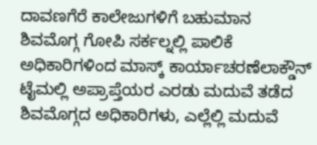ದಾವಣಗೆರೆ ಕಾಲೇಜುಗಳಿಗೆ ಬಹುಮಾನ
ಶಿವಮೊಗ್ಗ ಗೋಪಿ ಸರ್ಕಲ್ನಲ್ಲಿ ಪಾಲಿಕೆ ಅಧಿಕಾರಿಗಳಿಂದ ಮಾಸ್ಕ್ ಕಾರ್ಯಾಚರಣೆಲಾಕ್ಡೌನ್ ಟೈಮಲ್ಲಿ ಅಪ್ರಾಪ್ತೆಯರ ಎರಡು ಮದುವೆ ತಡೆದ ಶಿವಮೊಗ್ಗದ ಅಧಿಕಾರಿಗಳು, ಎಲ್ಲೆಲ್ಲಿ ಮದುವೆ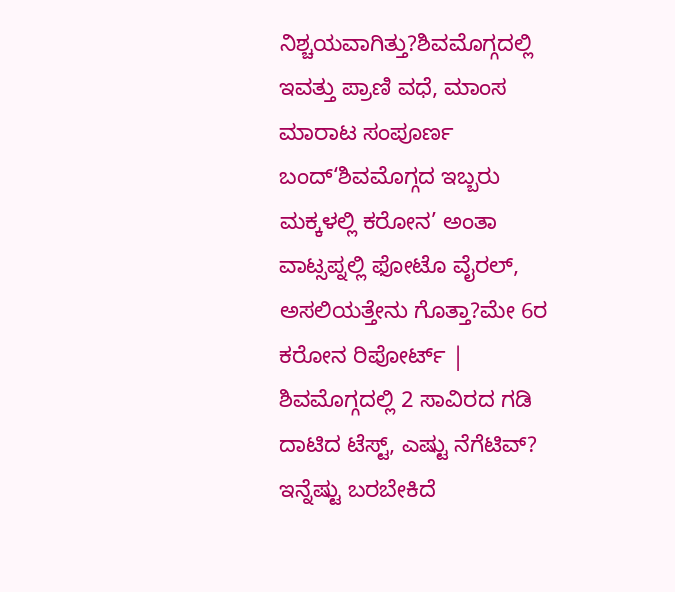ನಿಶ್ಚಯವಾಗಿತ್ತು?ಶಿವಮೊಗ್ಗದಲ್ಲಿ ಇವತ್ತು ಪ್ರಾಣಿ ವಧೆ, ಮಾಂಸ ಮಾರಾಟ ಸಂಪೂರ್ಣ ಬಂದ್‘ಶಿವಮೊಗ್ಗದ ಇಬ್ಬರು ಮಕ್ಕಳಲ್ಲಿ ಕರೋನ’ ಅಂತಾ ವಾಟ್ಸಪ್ನಲ್ಲಿ ಫೋಟೊ ವೈರಲ್, ಅಸಲಿಯತ್ತೇನು ಗೊತ್ತಾ?ಮೇ 6ರ ಕರೋನ ರಿಪೋರ್ಟ್ | ಶಿವಮೊಗ್ಗದಲ್ಲಿ 2 ಸಾವಿರದ ಗಡಿ ದಾಟಿದ ಟೆಸ್ಟ್, ಎಷ್ಟು ನೆಗೆಟಿವ್? ಇನ್ನೆಷ್ಟು ಬರಬೇಕಿದೆ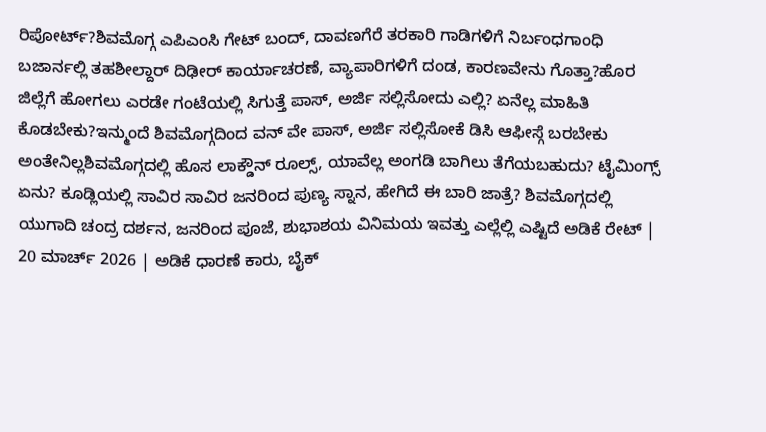ರಿಪೋರ್ಟ್?ಶಿವಮೊಗ್ಗ ಎಪಿಎಂಸಿ ಗೇಟ್ ಬಂದ್, ದಾವಣಗೆರೆ ತರಕಾರಿ ಗಾಡಿಗಳಿಗೆ ನಿರ್ಬಂಧಗಾಂಧಿ ಬಜಾರ್ನಲ್ಲಿ ತಹಶೀಲ್ದಾರ್ ದಿಢೀರ್ ಕಾರ್ಯಾಚರಣೆ, ವ್ಯಾಪಾರಿಗಳಿಗೆ ದಂಡ, ಕಾರಣವೇನು ಗೊತ್ತಾ?ಹೊರ ಜಿಲ್ಲೆಗೆ ಹೋಗಲು ಎರಡೇ ಗಂಟೆಯಲ್ಲಿ ಸಿಗುತ್ತೆ ಪಾಸ್, ಅರ್ಜಿ ಸಲ್ಲಿಸೋದು ಎಲ್ಲಿ? ಏನೆಲ್ಲ ಮಾಹಿತಿ ಕೊಡಬೇಕು?ಇನ್ಮುಂದೆ ಶಿವಮೊಗ್ಗದಿಂದ ವನ್ ವೇ ಪಾಸ್, ಅರ್ಜಿ ಸಲ್ಲಿಸೋಕೆ ಡಿಸಿ ಆಫೀಸ್ಗೆ ಬರಬೇಕು ಅಂತೇನಿಲ್ಲಶಿವಮೊಗ್ಗದಲ್ಲಿ ಹೊಸ ಲಾಕ್ಡೌನ್ ರೂಲ್ಸ್, ಯಾವೆಲ್ಲ ಅಂಗಡಿ ಬಾಗಿಲು ತೆಗೆಯಬಹುದು? ಟೈಮಿಂಗ್ಸ್ ಏನು? ಕೂಡ್ಲಿಯಲ್ಲಿ ಸಾವಿರ ಸಾವಿರ ಜನರಿಂದ ಪುಣ್ಯ ಸ್ನಾನ, ಹೇಗಿದೆ ಈ ಬಾರಿ ಜಾತ್ರೆ? ಶಿವಮೊಗ್ಗದಲ್ಲಿ ಯುಗಾದಿ ಚಂದ್ರ ದರ್ಶನ, ಜನರಿಂದ ಪೂಜೆ, ಶುಭಾಶಯ ವಿನಿಮಯ ಇವತ್ತು ಎಲ್ಲೆಲ್ಲಿ ಎಷ್ಟಿದೆ ಅಡಿಕೆ ರೇಟ್ | 20 ಮಾರ್ಚ್ 2026 | ಅಡಿಕೆ ಧಾರಣೆ ಕಾರು, ಬೈಕ್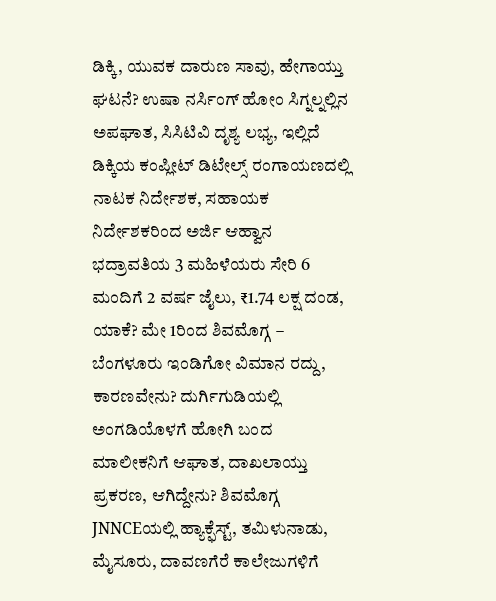ಡಿಕ್ಕಿ, ಯುವಕ ದಾರುಣ ಸಾವು, ಹೇಗಾಯ್ತು ಘಟನೆ? ಉಷಾ ನರ್ಸಿಂಗ್ ಹೋಂ ಸಿಗ್ನಲ್ನಲ್ಲಿನ ಅಪಘಾತ, ಸಿಸಿಟಿವಿ ದೃಶ್ಯ ಲಭ್ಯ, ಇಲ್ಲಿದೆ ಡಿಕ್ಕಿಯ ಕಂಪ್ಲೀಟ್ ಡಿಟೇಲ್ಸ್ ರಂಗಾಯಣದಲ್ಲಿ ನಾಟಕ ನಿರ್ದೇಶಕ, ಸಹಾಯಕ ನಿರ್ದೇಶಕರಿಂದ ಅರ್ಜಿ ಆಹ್ವಾನ ಭದ್ರಾವತಿಯ 3 ಮಹಿಳೆಯರು ಸೇರಿ 6 ಮಂದಿಗೆ 2 ವರ್ಷ ಜೈಲು, ₹1.74 ಲಕ್ಷ ದಂಡ, ಯಾಕೆ? ಮೇ 1ರಿಂದ ಶಿವಮೊಗ್ಗ – ಬೆಂಗಳೂರು ಇಂಡಿಗೋ ವಿಮಾನ ರದ್ದು, ಕಾರಣವೇನು? ದುರ್ಗಿಗುಡಿಯಲ್ಲಿ ಅಂಗಡಿಯೊಳಗೆ ಹೋಗಿ ಬಂದ ಮಾಲೀಕನಿಗೆ ಆಘಾತ, ದಾಖಲಾಯ್ತು ಪ್ರಕರಣ, ಆಗಿದ್ದೇನು? ಶಿವಮೊಗ್ಗ JNNCEಯಲ್ಲಿ ಹ್ಯಾಕ್ಫೆಸ್ಟ್, ತಮಿಳುನಾಡು, ಮೈಸೂರು, ದಾವಣಗೆರೆ ಕಾಲೇಜುಗಳಿಗೆ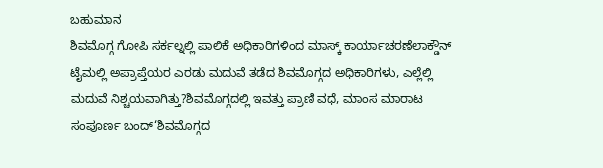ಬಹುಮಾನ
ಶಿವಮೊಗ್ಗ ಗೋಪಿ ಸರ್ಕಲ್ನಲ್ಲಿ ಪಾಲಿಕೆ ಅಧಿಕಾರಿಗಳಿಂದ ಮಾಸ್ಕ್ ಕಾರ್ಯಾಚರಣೆಲಾಕ್ಡೌನ್ ಟೈಮಲ್ಲಿ ಅಪ್ರಾಪ್ತೆಯರ ಎರಡು ಮದುವೆ ತಡೆದ ಶಿವಮೊಗ್ಗದ ಅಧಿಕಾರಿಗಳು, ಎಲ್ಲೆಲ್ಲಿ ಮದುವೆ ನಿಶ್ಚಯವಾಗಿತ್ತು?ಶಿವಮೊಗ್ಗದಲ್ಲಿ ಇವತ್ತು ಪ್ರಾಣಿ ವಧೆ, ಮಾಂಸ ಮಾರಾಟ ಸಂಪೂರ್ಣ ಬಂದ್‘ಶಿವಮೊಗ್ಗದ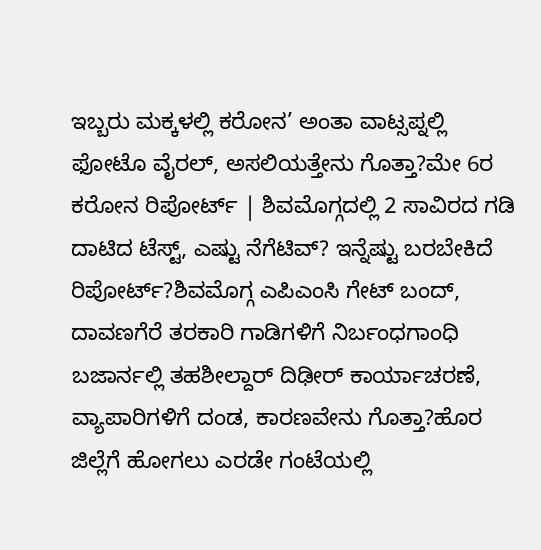ಇಬ್ಬರು ಮಕ್ಕಳಲ್ಲಿ ಕರೋನ’ ಅಂತಾ ವಾಟ್ಸಪ್ನಲ್ಲಿ ಫೋಟೊ ವೈರಲ್, ಅಸಲಿಯತ್ತೇನು ಗೊತ್ತಾ?ಮೇ 6ರ ಕರೋನ ರಿಪೋರ್ಟ್ | ಶಿವಮೊಗ್ಗದಲ್ಲಿ 2 ಸಾವಿರದ ಗಡಿ ದಾಟಿದ ಟೆಸ್ಟ್, ಎಷ್ಟು ನೆಗೆಟಿವ್? ಇನ್ನೆಷ್ಟು ಬರಬೇಕಿದೆ ರಿಪೋರ್ಟ್?ಶಿವಮೊಗ್ಗ ಎಪಿಎಂಸಿ ಗೇಟ್ ಬಂದ್, ದಾವಣಗೆರೆ ತರಕಾರಿ ಗಾಡಿಗಳಿಗೆ ನಿರ್ಬಂಧಗಾಂಧಿ ಬಜಾರ್ನಲ್ಲಿ ತಹಶೀಲ್ದಾರ್ ದಿಢೀರ್ ಕಾರ್ಯಾಚರಣೆ, ವ್ಯಾಪಾರಿಗಳಿಗೆ ದಂಡ, ಕಾರಣವೇನು ಗೊತ್ತಾ?ಹೊರ ಜಿಲ್ಲೆಗೆ ಹೋಗಲು ಎರಡೇ ಗಂಟೆಯಲ್ಲಿ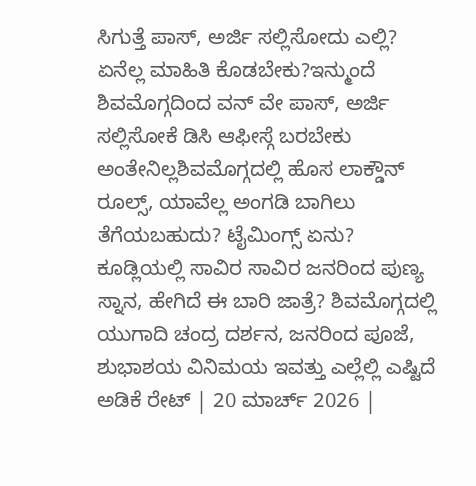ಸಿಗುತ್ತೆ ಪಾಸ್, ಅರ್ಜಿ ಸಲ್ಲಿಸೋದು ಎಲ್ಲಿ? ಏನೆಲ್ಲ ಮಾಹಿತಿ ಕೊಡಬೇಕು?ಇನ್ಮುಂದೆ ಶಿವಮೊಗ್ಗದಿಂದ ವನ್ ವೇ ಪಾಸ್, ಅರ್ಜಿ ಸಲ್ಲಿಸೋಕೆ ಡಿಸಿ ಆಫೀಸ್ಗೆ ಬರಬೇಕು ಅಂತೇನಿಲ್ಲಶಿವಮೊಗ್ಗದಲ್ಲಿ ಹೊಸ ಲಾಕ್ಡೌನ್ ರೂಲ್ಸ್, ಯಾವೆಲ್ಲ ಅಂಗಡಿ ಬಾಗಿಲು ತೆಗೆಯಬಹುದು? ಟೈಮಿಂಗ್ಸ್ ಏನು? ಕೂಡ್ಲಿಯಲ್ಲಿ ಸಾವಿರ ಸಾವಿರ ಜನರಿಂದ ಪುಣ್ಯ ಸ್ನಾನ, ಹೇಗಿದೆ ಈ ಬಾರಿ ಜಾತ್ರೆ? ಶಿವಮೊಗ್ಗದಲ್ಲಿ ಯುಗಾದಿ ಚಂದ್ರ ದರ್ಶನ, ಜನರಿಂದ ಪೂಜೆ, ಶುಭಾಶಯ ವಿನಿಮಯ ಇವತ್ತು ಎಲ್ಲೆಲ್ಲಿ ಎಷ್ಟಿದೆ ಅಡಿಕೆ ರೇಟ್ | 20 ಮಾರ್ಚ್ 2026 |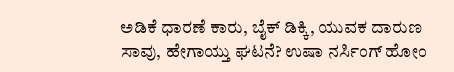ಅಡಿಕೆ ಧಾರಣೆ ಕಾರು, ಬೈಕ್ ಡಿಕ್ಕಿ, ಯುವಕ ದಾರುಣ ಸಾವು, ಹೇಗಾಯ್ತು ಘಟನೆ? ಉಷಾ ನರ್ಸಿಂಗ್ ಹೋಂ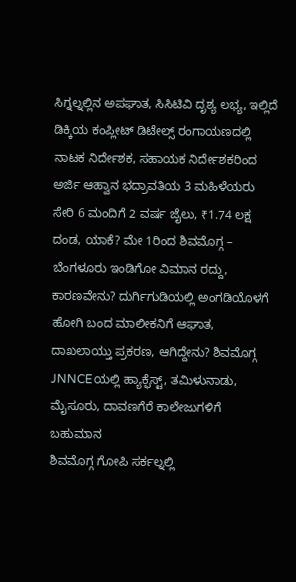ಸಿಗ್ನಲ್ನಲ್ಲಿನ ಅಪಘಾತ, ಸಿಸಿಟಿವಿ ದೃಶ್ಯ ಲಭ್ಯ, ಇಲ್ಲಿದೆ ಡಿಕ್ಕಿಯ ಕಂಪ್ಲೀಟ್ ಡಿಟೇಲ್ಸ್ ರಂಗಾಯಣದಲ್ಲಿ ನಾಟಕ ನಿರ್ದೇಶಕ, ಸಹಾಯಕ ನಿರ್ದೇಶಕರಿಂದ ಅರ್ಜಿ ಆಹ್ವಾನ ಭದ್ರಾವತಿಯ 3 ಮಹಿಳೆಯರು ಸೇರಿ 6 ಮಂದಿಗೆ 2 ವರ್ಷ ಜೈಲು, ₹1.74 ಲಕ್ಷ ದಂಡ, ಯಾಕೆ? ಮೇ 1ರಿಂದ ಶಿವಮೊಗ್ಗ – ಬೆಂಗಳೂರು ಇಂಡಿಗೋ ವಿಮಾನ ರದ್ದು, ಕಾರಣವೇನು? ದುರ್ಗಿಗುಡಿಯಲ್ಲಿ ಅಂಗಡಿಯೊಳಗೆ ಹೋಗಿ ಬಂದ ಮಾಲೀಕನಿಗೆ ಆಘಾತ, ದಾಖಲಾಯ್ತು ಪ್ರಕರಣ, ಆಗಿದ್ದೇನು? ಶಿವಮೊಗ್ಗ JNNCEಯಲ್ಲಿ ಹ್ಯಾಕ್ಫೆಸ್ಟ್, ತಮಿಳುನಾಡು, ಮೈಸೂರು, ದಾವಣಗೆರೆ ಕಾಲೇಜುಗಳಿಗೆ ಬಹುಮಾನ
ಶಿವಮೊಗ್ಗ ಗೋಪಿ ಸರ್ಕಲ್ನಲ್ಲಿ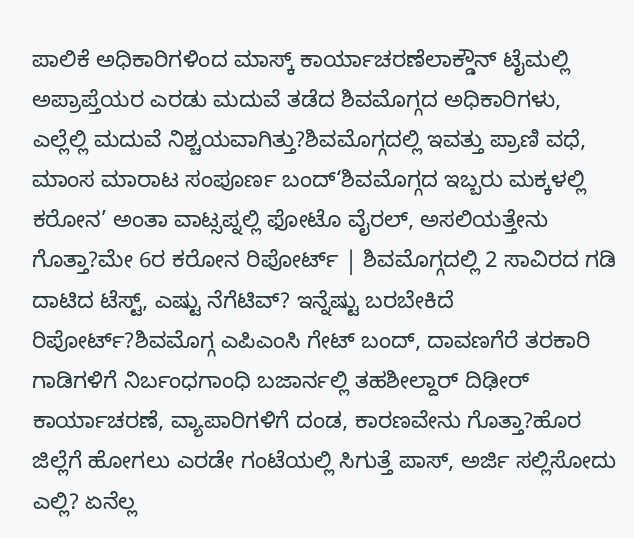ಪಾಲಿಕೆ ಅಧಿಕಾರಿಗಳಿಂದ ಮಾಸ್ಕ್ ಕಾರ್ಯಾಚರಣೆಲಾಕ್ಡೌನ್ ಟೈಮಲ್ಲಿ ಅಪ್ರಾಪ್ತೆಯರ ಎರಡು ಮದುವೆ ತಡೆದ ಶಿವಮೊಗ್ಗದ ಅಧಿಕಾರಿಗಳು, ಎಲ್ಲೆಲ್ಲಿ ಮದುವೆ ನಿಶ್ಚಯವಾಗಿತ್ತು?ಶಿವಮೊಗ್ಗದಲ್ಲಿ ಇವತ್ತು ಪ್ರಾಣಿ ವಧೆ, ಮಾಂಸ ಮಾರಾಟ ಸಂಪೂರ್ಣ ಬಂದ್‘ಶಿವಮೊಗ್ಗದ ಇಬ್ಬರು ಮಕ್ಕಳಲ್ಲಿ ಕರೋನ’ ಅಂತಾ ವಾಟ್ಸಪ್ನಲ್ಲಿ ಫೋಟೊ ವೈರಲ್, ಅಸಲಿಯತ್ತೇನು ಗೊತ್ತಾ?ಮೇ 6ರ ಕರೋನ ರಿಪೋರ್ಟ್ | ಶಿವಮೊಗ್ಗದಲ್ಲಿ 2 ಸಾವಿರದ ಗಡಿ ದಾಟಿದ ಟೆಸ್ಟ್, ಎಷ್ಟು ನೆಗೆಟಿವ್? ಇನ್ನೆಷ್ಟು ಬರಬೇಕಿದೆ ರಿಪೋರ್ಟ್?ಶಿವಮೊಗ್ಗ ಎಪಿಎಂಸಿ ಗೇಟ್ ಬಂದ್, ದಾವಣಗೆರೆ ತರಕಾರಿ ಗಾಡಿಗಳಿಗೆ ನಿರ್ಬಂಧಗಾಂಧಿ ಬಜಾರ್ನಲ್ಲಿ ತಹಶೀಲ್ದಾರ್ ದಿಢೀರ್ ಕಾರ್ಯಾಚರಣೆ, ವ್ಯಾಪಾರಿಗಳಿಗೆ ದಂಡ, ಕಾರಣವೇನು ಗೊತ್ತಾ?ಹೊರ ಜಿಲ್ಲೆಗೆ ಹೋಗಲು ಎರಡೇ ಗಂಟೆಯಲ್ಲಿ ಸಿಗುತ್ತೆ ಪಾಸ್, ಅರ್ಜಿ ಸಲ್ಲಿಸೋದು ಎಲ್ಲಿ? ಏನೆಲ್ಲ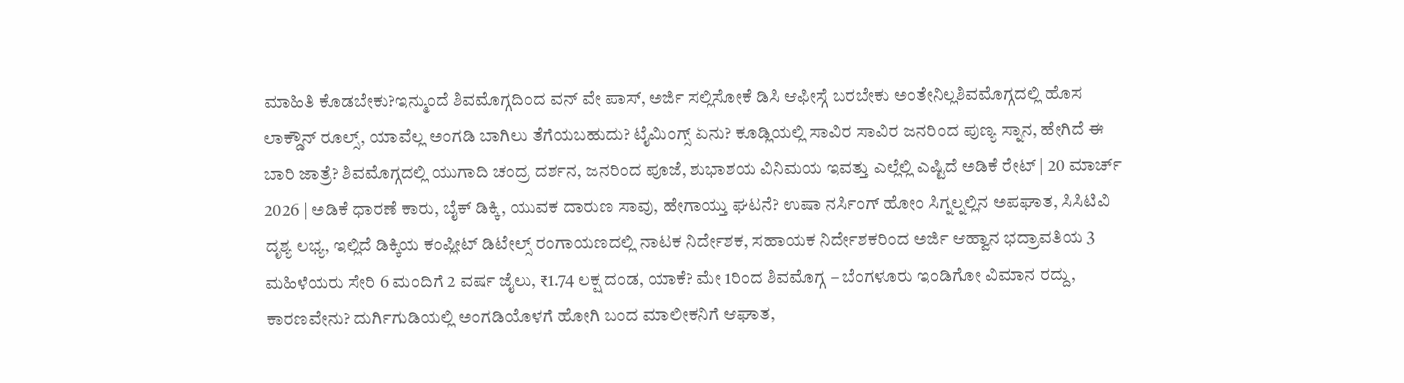ಮಾಹಿತಿ ಕೊಡಬೇಕು?ಇನ್ಮುಂದೆ ಶಿವಮೊಗ್ಗದಿಂದ ವನ್ ವೇ ಪಾಸ್, ಅರ್ಜಿ ಸಲ್ಲಿಸೋಕೆ ಡಿಸಿ ಆಫೀಸ್ಗೆ ಬರಬೇಕು ಅಂತೇನಿಲ್ಲಶಿವಮೊಗ್ಗದಲ್ಲಿ ಹೊಸ ಲಾಕ್ಡೌನ್ ರೂಲ್ಸ್, ಯಾವೆಲ್ಲ ಅಂಗಡಿ ಬಾಗಿಲು ತೆಗೆಯಬಹುದು? ಟೈಮಿಂಗ್ಸ್ ಏನು? ಕೂಡ್ಲಿಯಲ್ಲಿ ಸಾವಿರ ಸಾವಿರ ಜನರಿಂದ ಪುಣ್ಯ ಸ್ನಾನ, ಹೇಗಿದೆ ಈ ಬಾರಿ ಜಾತ್ರೆ? ಶಿವಮೊಗ್ಗದಲ್ಲಿ ಯುಗಾದಿ ಚಂದ್ರ ದರ್ಶನ, ಜನರಿಂದ ಪೂಜೆ, ಶುಭಾಶಯ ವಿನಿಮಯ ಇವತ್ತು ಎಲ್ಲೆಲ್ಲಿ ಎಷ್ಟಿದೆ ಅಡಿಕೆ ರೇಟ್ | 20 ಮಾರ್ಚ್ 2026 | ಅಡಿಕೆ ಧಾರಣೆ ಕಾರು, ಬೈಕ್ ಡಿಕ್ಕಿ, ಯುವಕ ದಾರುಣ ಸಾವು, ಹೇಗಾಯ್ತು ಘಟನೆ? ಉಷಾ ನರ್ಸಿಂಗ್ ಹೋಂ ಸಿಗ್ನಲ್ನಲ್ಲಿನ ಅಪಘಾತ, ಸಿಸಿಟಿವಿ ದೃಶ್ಯ ಲಭ್ಯ, ಇಲ್ಲಿದೆ ಡಿಕ್ಕಿಯ ಕಂಪ್ಲೀಟ್ ಡಿಟೇಲ್ಸ್ ರಂಗಾಯಣದಲ್ಲಿ ನಾಟಕ ನಿರ್ದೇಶಕ, ಸಹಾಯಕ ನಿರ್ದೇಶಕರಿಂದ ಅರ್ಜಿ ಆಹ್ವಾನ ಭದ್ರಾವತಿಯ 3 ಮಹಿಳೆಯರು ಸೇರಿ 6 ಮಂದಿಗೆ 2 ವರ್ಷ ಜೈಲು, ₹1.74 ಲಕ್ಷ ದಂಡ, ಯಾಕೆ? ಮೇ 1ರಿಂದ ಶಿವಮೊಗ್ಗ – ಬೆಂಗಳೂರು ಇಂಡಿಗೋ ವಿಮಾನ ರದ್ದು, ಕಾರಣವೇನು? ದುರ್ಗಿಗುಡಿಯಲ್ಲಿ ಅಂಗಡಿಯೊಳಗೆ ಹೋಗಿ ಬಂದ ಮಾಲೀಕನಿಗೆ ಆಘಾತ,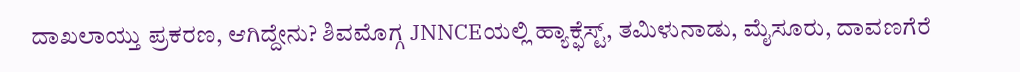ದಾಖಲಾಯ್ತು ಪ್ರಕರಣ, ಆಗಿದ್ದೇನು? ಶಿವಮೊಗ್ಗ JNNCEಯಲ್ಲಿ ಹ್ಯಾಕ್ಫೆಸ್ಟ್, ತಮಿಳುನಾಡು, ಮೈಸೂರು, ದಾವಣಗೆರೆ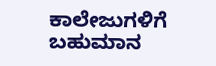ಕಾಲೇಜುಗಳಿಗೆ ಬಹುಮಾನ